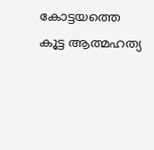കോട്ടയത്തെ കൂട്ട ആത്മഹത്യ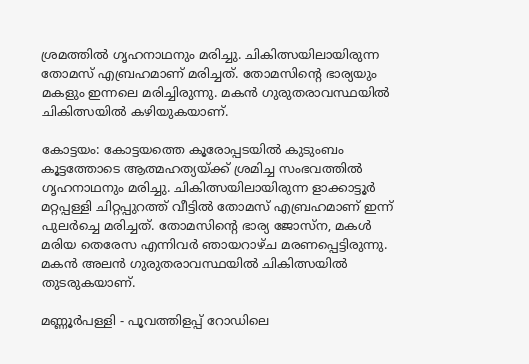ശ്രമത്തിൽ ഗൃഹനാഥനും മരിച്ചു. ചികിത്സയിലായിരുന്ന തോമസ് എബ്രഹമാണ് മരിച്ചത്. തോമസിൻ്റെ ഭാര്യയും മകളും ഇന്നലെ മരിച്ചിരുന്നു. മകൻ ഗുരുതരാവസ്ഥയിൽ ചികിത്സയിൽ കഴിയുകയാണ്.

കോട്ടയം: കോട്ടയത്തെ കൂരോപ്പടയിൽ കുടുംബം കൂട്ടത്തോടെ ആത്മഹത്യയ്ക്ക് ശ്രമിച്ച സംഭവത്തിൽ ഗൃഹനാഥനും മരിച്ചു. ചികിത്സയിലായിരുന്ന ളാക്കാട്ടൂർ മറ്റപ്പള്ളി ചിറ്റപ്പുറത്ത് വീട്ടിൽ തോമസ് എബ്രഹമാണ് ഇന്ന് പുലർച്ചെ മരിച്ചത്. തോമസിൻ്റെ ഭാര്യ ജോസ്ന, മകൾ മരിയ തെരേസ എന്നിവർ ഞായറാഴ്ച മരണപ്പെട്ടിരുന്നു. മകൻ അലൻ ഗുരുതരാവസ്ഥയിൽ ചികിത്സയിൽ തുടരുകയാണ്.

മണ്ണൂർപള്ളി - പൂവത്തിളപ്പ് റോഡിലെ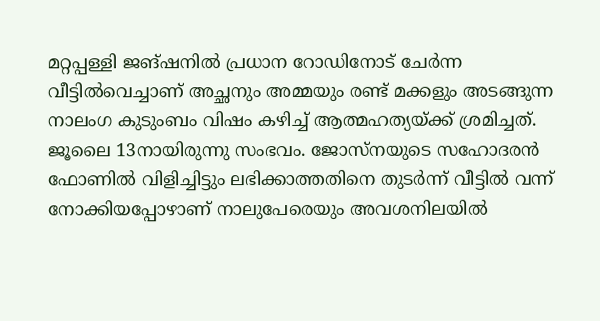മറ്റപ്പള്ളി ജങ്ഷനിൽ പ്രധാന റോഡിനോട് ചേർന്ന വീട്ടിൽവെച്ചാണ് അച്ഛനും അമ്മയും രണ്ട് മക്കളും അടങ്ങുന്ന നാലംഗ കുടുംബം വിഷം കഴിച്ച് ആത്മഹത്യയ്ക്ക് ശ്രമിച്ചത്. ജൂലൈ 13നായിരുന്നു സംഭവം. ജോസ്നയുടെ സഹോദരൻ ഫോണിൽ വിളിച്ചിട്ടും ലഭിക്കാത്തതിനെ തുടർന്ന് വീട്ടിൽ വന്ന് നോക്കിയപ്പോഴാണ് നാലുപേരെയും അവശനിലയിൽ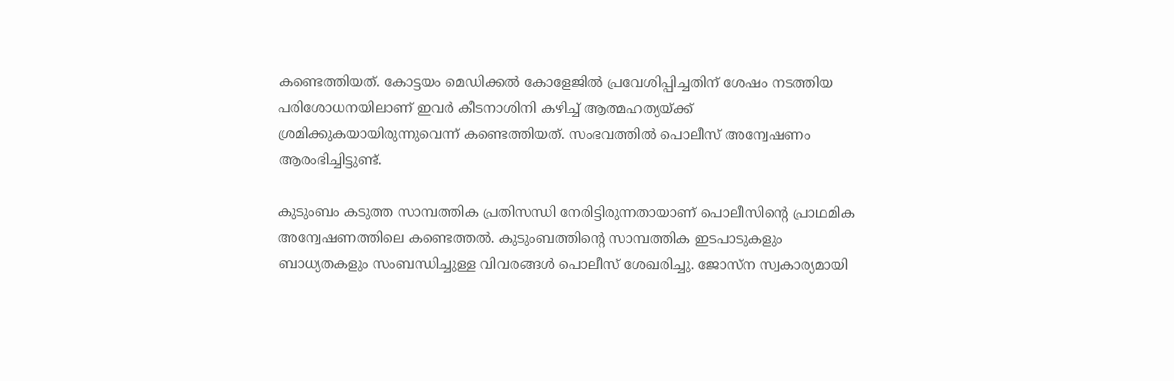കണ്ടെത്തിയത്. കോട്ടയം മെഡിക്കൽ കോളേജിൽ പ്രവേശിപ്പിച്ചതിന് ശേഷം നടത്തിയ പരിശോധനയിലാണ് ഇവർ കീടനാശിനി കഴിച്ച് ആത്മഹത്യയ്ക്ക് ശ്രമിക്കുകയായിരുന്നുവെന്ന് കണ്ടെത്തിയത്. സംഭവത്തിൽ പൊലീസ് അന്വേഷണം ആരംഭിച്ചിട്ടുണ്ട്.

കുടുംബം കടുത്ത സാമ്പത്തിക പ്രതിസന്ധി നേരിട്ടിരുന്നതായാണ് പൊലീസിൻ്റെ പ്രാഥമിക അന്വേഷണത്തിലെ കണ്ടെത്തൽ. കുടുംബത്തിൻ്റെ സാമ്പത്തിക ഇടപാടുകളും ബാധ്യതകളും സംബന്ധിച്ചുള്ള വിവരങ്ങൾ പൊലീസ് ശേഖരിച്ചു. ജോസ്ന സ്വകാര്യമായി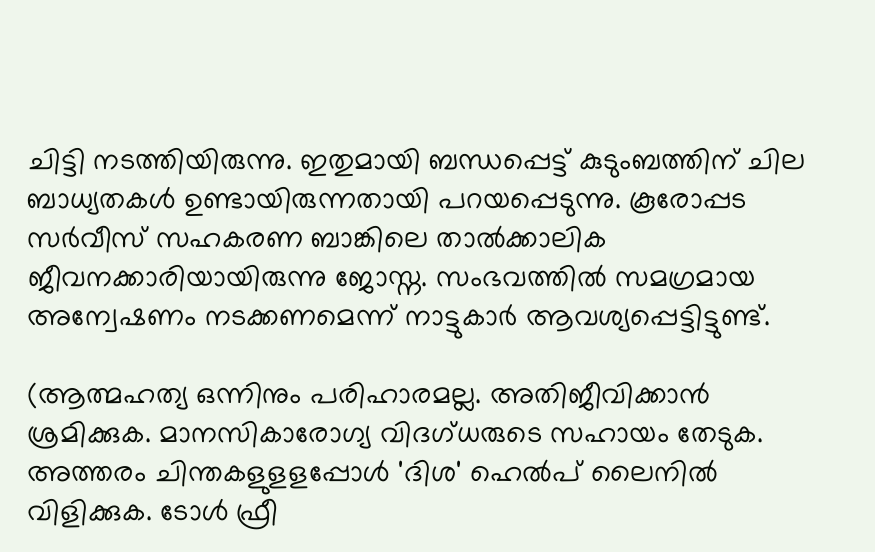ചിട്ടി നടത്തിയിരുന്നു. ഇതുമായി ബന്ധപ്പെട്ട് കുടുംബത്തിന് ചില ബാധ്യതകൾ ഉണ്ടായിരുന്നതായി പറയപ്പെടുന്നു. കൂരോപ്പട സർവീസ് സഹകരണ ബാങ്കിലെ താൽക്കാലിക ജീവനക്കാരിയായിരുന്നു ജോസ്ന. സംഭവത്തിൽ സമഗ്രമായ അന്വേഷണം നടക്കണമെന്ന് നാട്ടുകാർ ആവശ്യപ്പെട്ടിട്ടുണ്ട്.

(ആത്മഹത്യ ഒന്നിനും പരിഹാരമല്ല. അതിജീവിക്കാൻ ശ്രമിക്കുക. മാനസികാരോഗ്യ വിദഗ്ധരുടെ സഹായം തേടുക. അത്തരം ചിന്തകളുളളപ്പോള്‍ 'ദിശ' ഹെല്‍പ് ലൈനില്‍ വിളിക്കുക. ടോള്‍ ഫ്രീ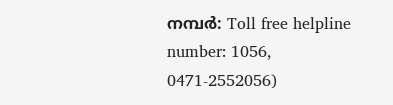നമ്പര്‍: Toll free helpline number: 1056, 0471-2552056)